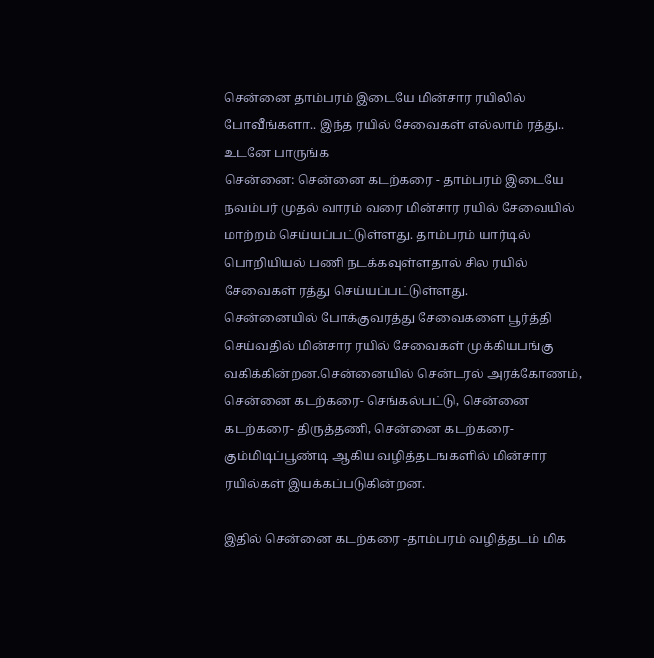சென்னை தாம்பரம் இடையே மின்சார ரயிலில் போவீங்களா.. இந்த ரயில் சேவைகள் எல்லாம் ரத்து.. உடனே பாருங்க
சென்னை: சென்னை கடற்கரை - தாம்பரம் இடையே நவம்பர் முதல் வாரம் வரை மின்சார ரயில் சேவையில் மாற்றம் செய்யப்பட்டுள்ளது. தாம்பரம் யார்டில் பொறியியல் பணி நடக்கவுள்ளதால் சில ரயில் சேவைகள் ரத்து செய்யப்பட்டுள்ளது.
சென்னையில் போக்குவரத்து சேவைகளை பூர்த்தி செய்வதில் மின்சார ரயில் சேவைகள் முக்கியபங்கு வகிக்கின்றன.சென்னையில் சென்டரல் அரக்கோணம், சென்னை கடற்கரை- செங்கல்பட்டு, சென்னை கடற்கரை- திருத்தணி, சென்னை கடற்கரை- கும்மிடிப்பூண்டி ஆகிய வழித்தடஙகளில் மின்சார ரயில்கள் இயக்கப்படுகின்றன.

இதில் சென்னை கடற்கரை -தாம்பரம் வழித்தடம் மிக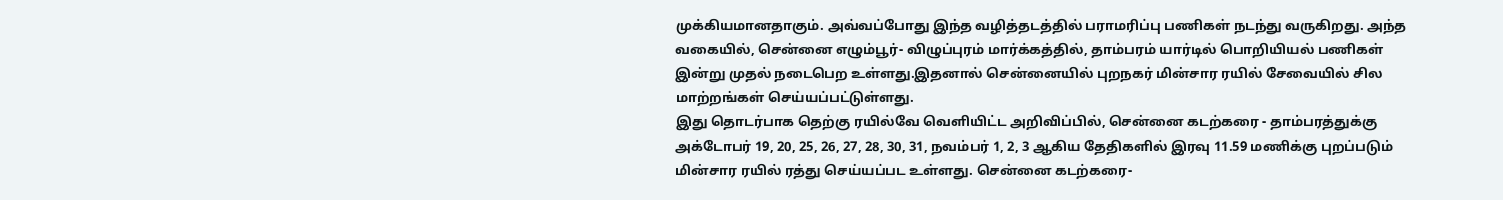முக்கியமானதாகும். அவ்வப்போது இந்த வழித்தடத்தில் பராமரிப்பு பணிகள் நடந்து வருகிறது. அந்த வகையில், சென்னை எழும்பூர்- விழுப்புரம் மார்க்கத்தில், தாம்பரம் யார்டில் பொறியியல் பணிகள் இன்று முதல் நடைபெற உள்ளது.இதனால் சென்னையில் புறநகர் மின்சார ரயில் சேவையில் சில மாற்றங்கள் செய்யப்பட்டுள்ளது.
இது தொடர்பாக தெற்கு ரயில்வே வெளியிட்ட அறிவிப்பில், சென்னை கடற்கரை - தாம்பரத்துக்கு அக்டோபர் 19, 20, 25, 26, 27, 28, 30, 31, நவம்பர் 1, 2, 3 ஆகிய தேதிகளில் இரவு 11.59 மணிக்கு புறப்படும் மின்சார ரயில் ரத்து செய்யப்பட உள்ளது. சென்னை கடற்கரை-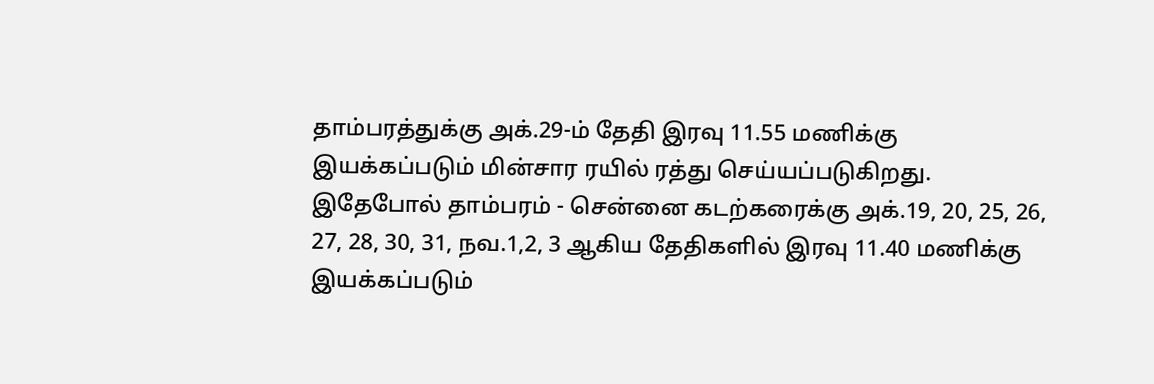தாம்பரத்துக்கு அக்.29-ம் தேதி இரவு 11.55 மணிக்கு இயக்கப்படும் மின்சார ரயில் ரத்து செய்யப்படுகிறது.
இதேபோல் தாம்பரம் - சென்னை கடற்கரைக்கு அக்.19, 20, 25, 26, 27, 28, 30, 31, நவ.1,2, 3 ஆகிய தேதிகளில் இரவு 11.40 மணிக்கு இயக்கப்படும்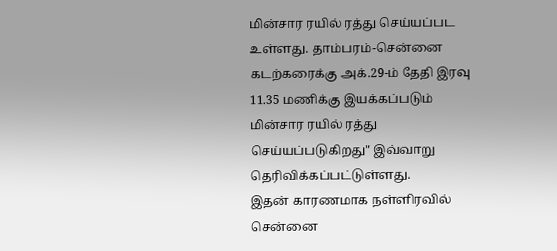மின்சார ரயில் ரத்து செய்யப்பட உள்ளது. தாம்பரம்-சென்னை கடற்கரைக்கு அக்.29-ம் தேதி இரவு 11.35 மணிக்கு இயக்கப்படும் மின்சார ரயில் ரத்து செய்யப்படுகிறது" இவ்வாறு தெரிவிக்கப்பட்டுள்ளது.
இதன் காரணமாக நள்ளிரவில் சென்னை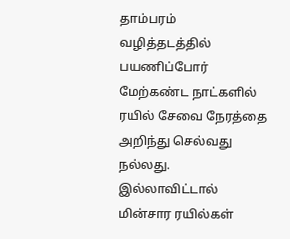தாம்பரம் வழித்தடத்தில் பயணிப்போர் மேற்கண்ட நாட்களில் ரயில் சேவை நேரத்தை அறிந்து செல்வது நல்லது. இல்லாவிட்டால் மின்சார ரயில்கள்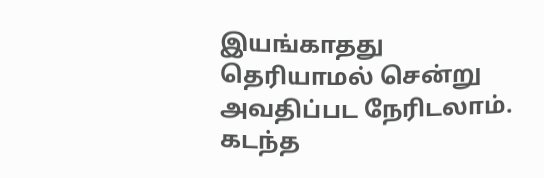இயங்காதது தெரியாமல் சென்று அவதிப்பட நேரிடலாம். கடந்த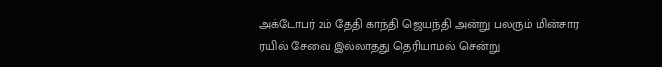அக்டோபர் 2ம் தேதி காந்தி ஜெயந்தி அன்று பலரும் மின்சார ரயில் சேவை இல்லாதது தெரியாமல் சென்று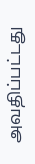அவதிப்பட்டது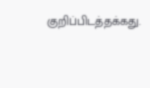குறிப்பிடத்தக்கது.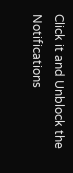Click it and Unblock the Notifications